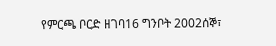የምርጫ ቦርድ ዘገባ16 ግንቦት 2002ሰኞ፣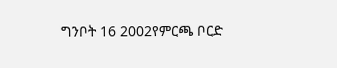ግንቦት 16 2002የምርጫ ቦርድ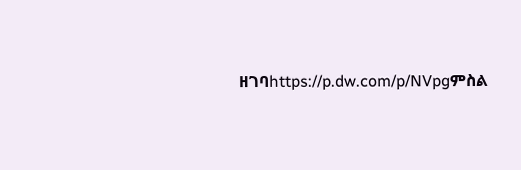ዘገባhttps://p.dw.com/p/NVpgምስል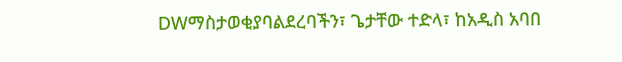DWማስታወቂያባልደረባችን፣ ጌታቸው ተድላ፣ ከአዲስ አባበ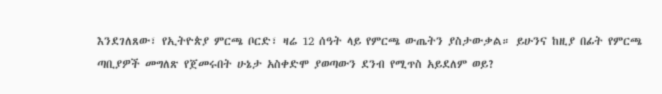እንደገለጸው፣ የኢትዮጵያ ምርጫ ቦርድ፣ ዛሬ 12 ሰዓት ላይ የምርጫ ውጤትን ያስታውቃል። ይሁንና ከዚያ በፊት የምርጫ ጣቢያዎች መግለጽ የጀመሩበት ሁኔታ አስቀድሞ ያወጣውን ደንብ የሚጥስ አይደለም ወይ?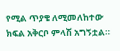የሚል ጥያቄ ለሚመለከተው ክፍል አቅርቦ ምላሽ አግኝቷል።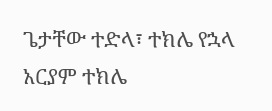ጌታቸው ተድላ፣ ተክሌ የኋላ አርያም ተክሌ